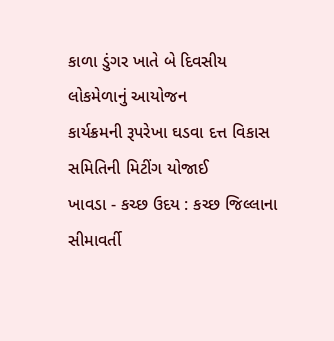કાળા ડુંગર ખાતે બે દિવસીય લોકમેળાનું આયોજન
કાર્યક્રમની રૂપરેખા ઘડવા દત્ત વિકાસ સમિતિની મિટીંગ યોજાઈ
ખાવડા - કચ્છ ઉદય : કચ્છ જિલ્લાના સીમાવર્તી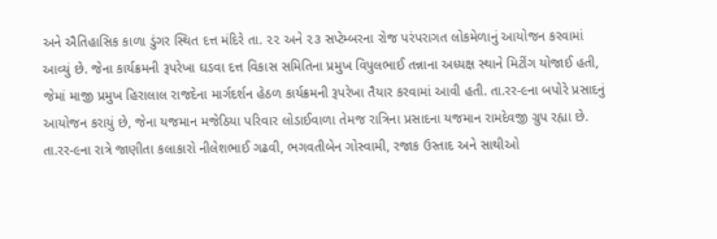અને ઐતિહાસિક કાળા ડુંગર સ્થિત દત્ત મંદિરે તા. ૨૨ અને ૨૩ સપ્ટેમ્બરના રોજ પરંપરાગત લોકમેળાનું આયોજન કરવામાં આવ્યું છે. જેના કાર્યક્રમની રૂપરેખા ઘડવા દત્ત વિકાસ સમિતિના પ્રમુખ વિપુલભાઈ તન્નાના અધ્યક્ષ સ્થાને મિટીંગ યોજાઈ હતી, જેમાં માજી પ્રમુખ હિરાલાલ રાજદેના માર્ગદર્શન હેઠળ કાર્યક્રમની રૂપરેખા તૈયાર કરવામાં આવી હતી. તા.રર-૯ના બપોરે પ્રસાદનું આયોજન કરાયું છે, જેના યજમાન મજેઠિયા પરિવાર લોડાઈવાળા તેમજ રાત્રિના પ્રસાદના યજમાન રામદેવજી ગ્રુપ રહ્યા છે. તા.રર-૯ના રાત્રે જાણીતા કલાકારો નીલેશભાઈ ગઢવી, ભગવતીબેન ગોસ્વામી, રજાક ઉસ્તાદ અને સાથીઓ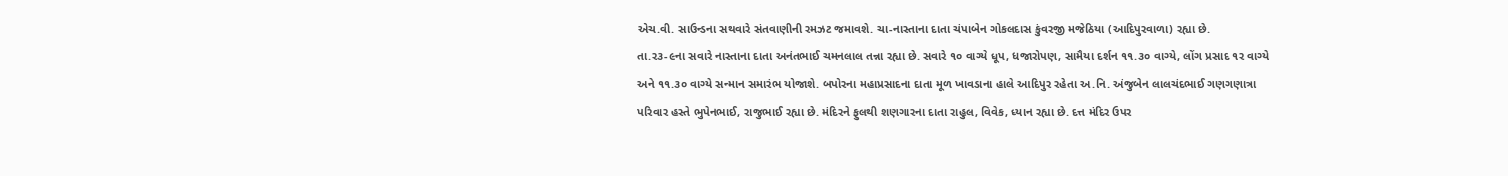એચ.વી. સાઉન્ડના સથવારે સંતવાણીની રમઝટ જમાવશે. ચા-નાસ્તાના દાતા ચંપાબેન ગોકલદાસ કુંવરજી મજેઠિયા (આદિપુરવાળા) રહ્યા છે.
તા.ર૩-૯ના સવારે નાસ્તાના દાતા અનંતભાઈ ચમનલાલ તન્ના રહ્યા છે. સવારે ૧૦ વાગ્યે ધૂપ, ધજારોપણ, સામૈયા દર્શન ૧૧.૩૦ વાગ્યે, લોંગ પ્રસાદ ૧ર વાગ્યે અને ૧૧.૩૦ વાગ્યે સન્માન સમારંભ યોજાશે. બપોરના મહાપ્રસાદના દાતા મૂળ ખાવડાના હાલે આદિપુર રહેતા અ.નિ. અંજુબેન લાલચંદભાઈ ગણગણાત્રા પરિવાર હસ્તે ભુપેનભાઈ, રાજુભાઈ રહ્યા છે. મંદિરને ફુલથી શણગારના દાતા રાહુલ, વિવેક, ધ્યાન રહ્યા છે. દત્ત મંદિર ઉપર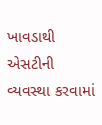ખાવડાથી એસટીની વ્યવસ્થા કરવામાં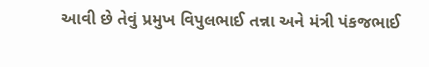આવી છે તેવું પ્રમુખ વિપુલભાઈ તન્ના અને મંત્રી પંકજભાઈ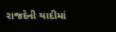રાજદેની યાદીમાં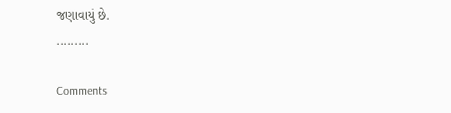જણાવાયું છે.
.........

Comments